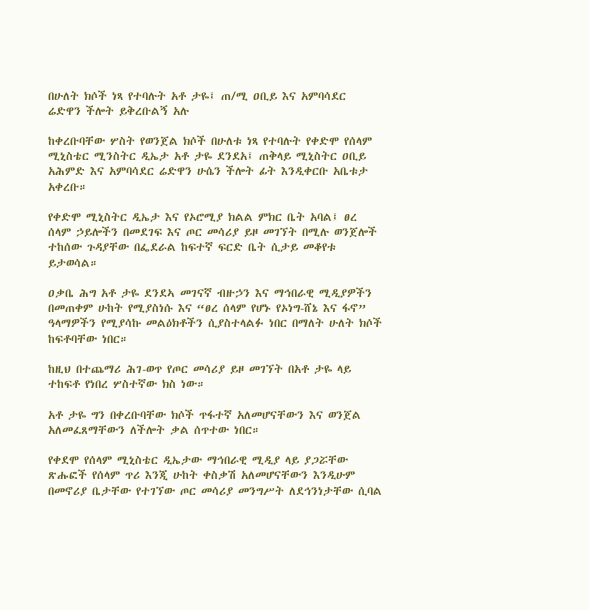በሁለት ክሶች ነጻ የተባሉት አቶ ታዬ፤ ጠ/ሚ ዐቢይ እና አምባሳደር ሬድዋን ችሎት ይቅረቡልኝ አሉ

ከቀረቡባቸው ሦስት የወንጀል ክሶች በሁለቱ ነጻ የተባሉት የቀድሞ የሰላም ሚኒስቴር ሚንስትር ዲኤታ አቶ ታዬ ደንደአ፤ ጠቅላይ ሚኒስትር ዐቢይ አሕምድ እና አምባሳደር ሬድዋን ሁሴን ችሎት ፊት እንዲቀርቡ አቤቱታ አቀረቡ።

የቀድሞ ሚኒስትር ዲኤታ እና የኦሮሚያ ክልል ምክር ቤት አባል፤ ፀረ ሰላም ኃይሎችን በመደገፍ እና ጦር መሳሪያ ይዞ መገኘት በሚሉ ወንጀሎች ተከሰው ጉዳያቸው በፌደራል ከፍተኛ ፍርድ ቤት ሲታይ መቆየቱ ይታወሳል።

ዐቃቤ ሕግ አቶ ታዬ ደንደኣ መገናኛ ብዙኃን እና ማኅበራዊ ሚዲያዎችን በመጠቀም ሁከት የሚያስነሱ እና “ፀረ ሰላም የሆኑ የኦነግ-ሸኔ እና ፋኖ” ዓላማዎችን የሚያሳኩ መልዕክቶችን ሲያስተላልፉ ነበር በማለት ሁለት ክሶች ከፍቶባቸው ነበር።

ከዚህ በተጨማሪ ሕገ-ወጥ የጦር መሳሪያ ይዞ መገኘት በአቶ ታዬ ላይ ተከፍቶ የነበረ ሦስተኛው ክስ ነው።

አቶ ታዬ ግን በቀረቡባቸው ክሶች ጥፋተኛ አለመሆናቸውን እና ወንጀል አለመፈጸማቸውን ለችሎት ቃል ሰጥተው ነበር።

የቀደሞ የሰላም ሚኒስቴር ዲኤታው ማኅበራዊ ሚዲያ ላይ ያጋሯቸው ጽሑፎች የሰላም ጥሪ እንጂ ሁከት ቀስቃሽ አለመሆናቸውን እንዲሁም በመኖሪያ ቤታቸው የተገኘው ጦር መሳሪያ መንግሥት ለደኅንነታቸው ሲባል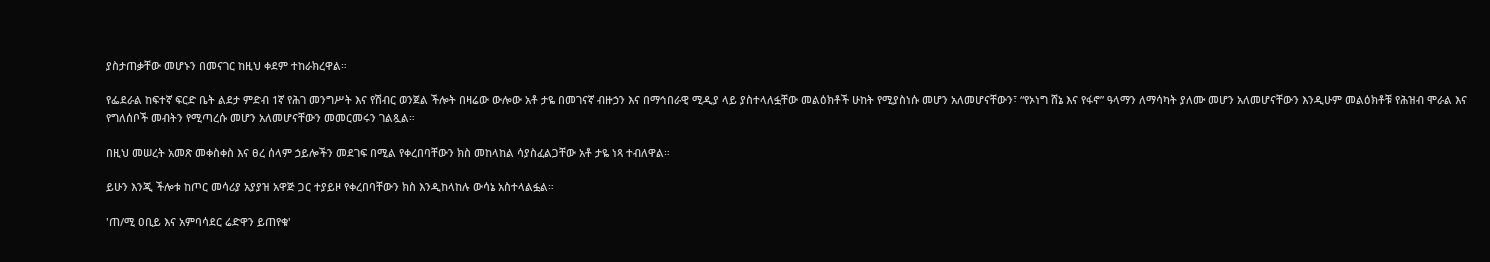ያስታጠቃቸው መሆኑን በመናገር ከዚህ ቀደም ተከራክረዋል።

የፌደራል ከፍተኛ ፍርድ ቤት ልደታ ምድብ 1ኛ የሕገ መንግሥት እና የሽብር ወንጀል ችሎት በዛሬው ውሎው አቶ ታዬ በመገናኛ ብዙኃን እና በማኅበራዊ ሚዲያ ላይ ያስተላለፏቸው መልዕክቶች ሁከት የሚያስነሱ መሆን አለመሆናቸውን፣ “የኦነግ ሸኔ እና የፋኖ” ዓላማን ለማሳካት ያለሙ መሆን አለመሆናቸውን እንዲሁም መልዕክቶቹ የሕዝብ ሞራል እና የግለሰቦች መብትን የሚጣረሱ መሆን አለመሆናቸውን መመርመሩን ገልጿል።

በዚህ መሠረት አመጽ መቀስቀስ እና ፀረ ሰላም ኃይሎችን መደገፍ በሚል የቀረበባቸውን ክስ መከላከል ሳያስፈልጋቸው አቶ ታዬ ነጻ ተብለዋል።

ይሁን እንጂ ችሎቱ ከጦር መሳሪያ አያያዝ አዋጅ ጋር ተያይዞ የቀረበባቸውን ክስ እንዲከላከሉ ውሳኔ አስተላልፏል።

'ጠ/ሚ ዐቢይ እና አምባሳደር ሬድዋን ይጠየቁ'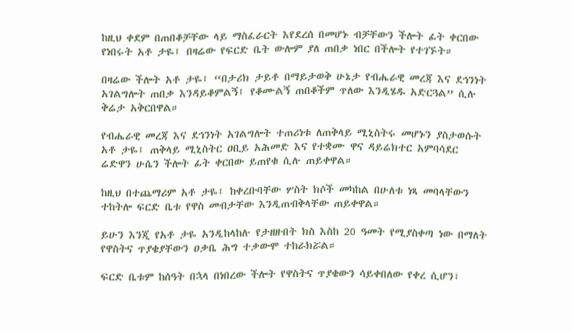ከዚህ ቀደም በጠበቆቻቸው ላይ ማስፈራርት እየደረሰ በመሆኑ ብቻቸውን ችሎት ፊት ቀርበው የነበሩት አቶ ታዬ፤ በዛሬው የፍርድ ቤት ውሎም ያለ ጠበቃ ነበር በችሎት የተገኙት።

በዛሬው ችሎት አቶ ታዬ፤ “በታሪክ ታይቶ በማይታወቅ ሁኔታ የብሔራዊ መረጃ እና ደኅንነት አገልግሎት ጠበቃ እንዳይቆምልኝ፤ የቆሙልኝ ጠበቆችም ጥለው እንዲሄዱ አድርጓል” ሲሉ ቅሬታ አቅርበዋል።

የብሔራዊ መረጃ እና ደኅንነት አገልግሎት ተጠሪነቱ ለጠቅላይ ሚኒስትሩ መሆኑን ያስታወሱት አቶ ታዬ፤ ጠቅላይ ሚኒስትር ዐቢይ አሕመድ እና የተቋሙ ዋና ዳይሬክተር አምባሳደር ሬድዋን ሁሴን ችሎት ፊት ቀርበው ይጠየቁ ሲሉ ጠይቀዋል።

ከዚህ በተጨማሪም አቶ ታዬ፤ ከቀረቡባቸው ሦስት ክሶች መካከል በሁለቱ ነጻ መባላቸውን ተከትሎ ፍርድ ቤቱ የዋስ መብታቸው እንዲጠብቅላቸው ጠይቀዋል።

ይሁን እንጂ የአቶ ታዬ አንዲከላከሉ የታዘዙበት ክስ እስከ 20 ዓመት የሚያስቀጣ ነው በማለት የዋስትና ጥያቄያቸውን ዐቃቤ ሕግ ተቃውሞ ተከራክሯል።

ፍርድ ቤቱም ከሰዓት በኋላ በነበረው ችሎት የዋስትና ጥያቄውን ሳይቀበለው የቀረ ሲሆን፣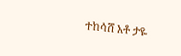ተከሳሸ አቶ ታዬ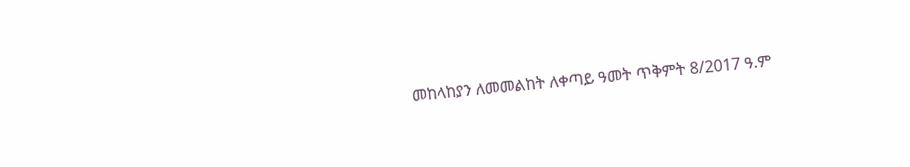መከላከያን ለመመልከት ለቀጣይ ዓመት ጥቅምት 8/2017 ዓ.ም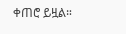ቀጠሮ ይዟል።